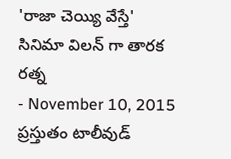'రాజా చెయ్యి వేస్తే' సినిమా విలన్ గా తారక రత్న
- November 10, 2015
ప్రస్తుతం టాలీవుడ్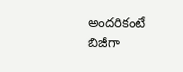అందరికంటే బిజీగా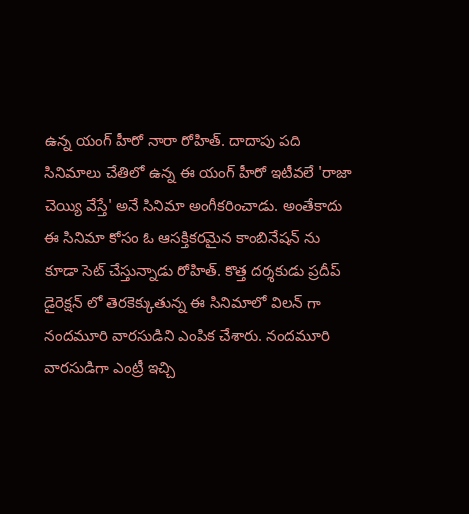ఉన్న యంగ్ హీరో నారా రోహిత్. దాదాపు పది సినిమాలు చేతిలో ఉన్న ఈ యంగ్ హీరో ఇటీవలే 'రాజా చెయ్యి వేస్తే' అనే సినిమా అంగీకరించాడు. అంతేకాదు ఈ సినిమా కోసం ఓ ఆసక్తికరమైన కాంబినేషన్ ను కూడా సెట్ చేస్తున్నాడు రోహిత్. కొత్త దర్శకుడు ప్రదీప్ డైరెక్షన్ లో తెరకెక్కుతున్న ఈ సినిమాలో విలన్ గా నందమూరి వారసుడిని ఎంపిక చేశారు. నందమూరి వారసుడిగా ఎంట్రీ ఇచ్చి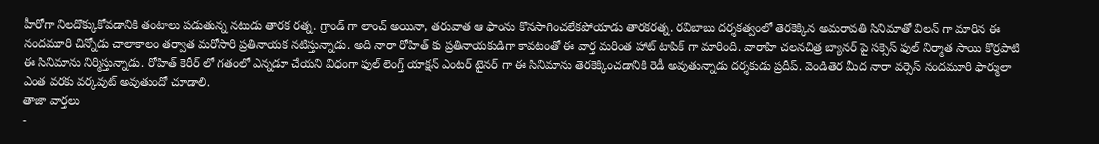హీరోగా నిలదొక్కుకోవడానికి తంటాలు పడుతున్న నటుడు తారక రత్న. గ్రాండ్ గా లాంచ్ అయినా, తరువాత ఆ ఫాంను కొనసాగించలేకపోయాడు తారకరత్న. రవిబాబు దర్శకత్వంలో తెరకెక్కిన అమరావతి సినిమాతో విలన్ గా మారిన ఈ నందమూరి చిన్నోడు చాలాకాలం తర్వాత మరోసారి ప్రతినాయక నటిస్తున్నాడు. అది నారా రోహిత్ కు ప్రతినాయకుడిగా కావటంతో ఈ వార్త మరింత హాట్ టాపిక్ గా మారింది. వారాహి చలనచిత్ర బ్యానర్ పై సక్సెస్ ఫుల్ నిర్మాత సాయి కొర్రపాటి ఈ సినిమాను నిర్మిస్తున్నాడు. రోహిత్ కెరీర్ లో గతంలో ఎన్నడూ చేయని విధంగా ఫుల్ లెంగ్త్ యాక్షన్ ఎంటర్ టైనర్ గా ఈ సినిమాను తెరకెక్కించడానికి రెడీ అవుతున్నాడు దర్శకుడు ప్రదీప్. వెండితెర మీద నారా వర్సెస్ నందమూరి ఫార్ములా ఎంత వరకు వర్కవుట్ అవుతుందో చూడాలి.
తాజా వార్తలు
-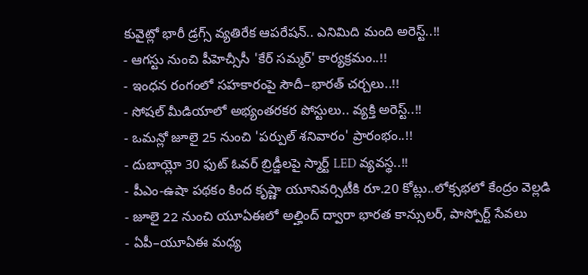కువైట్లో భారీ డ్రగ్స్ వ్యతిరేక ఆపరేషన్.. ఎనిమిది మంది అరెస్ట్..!!
- ఆగస్టు నుంచి పీహెచ్సీసీ 'కేర్ సమ్మర్' కార్యక్రమం..!!
- ఇంధన రంగంలో సహకారంపై సౌదీ–భారత్ చర్చలు..!!
- సోషల్ మీడియాలో అభ్యంతరకర పోస్టులు.. వ్యక్తి అరెస్ట్..!!
- ఒమన్లో జూలై 25 నుంచి 'పర్పుల్ శనివారం' ప్రారంభం..!!
- దుబాయ్లో 30 ఫుట్ ఓవర్ బ్రిడ్జీలపై స్మార్ట్ LED వ్యవస్థ..!!
- పీఎం-ఉషా పథకం కింద కృష్ణా యూనివర్సిటీకి రూ.20 కోట్లు..లోక్సభలో కేంద్రం వెల్లడి
- జూలై 22 నుంచి యూఏఈలో అల్హింద్ ద్వారా భారత కాన్సులర్, పాస్పోర్ట్ సేవలు
- ఏపీ–యూఏఈ మధ్య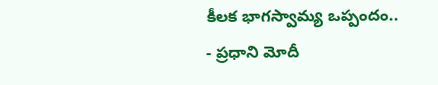కీలక భాగస్వామ్య ఒప్పందం..
- ప్రధాని మోదీ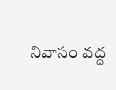నివాసం వద్ద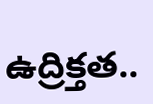ఉద్రిక్తత..